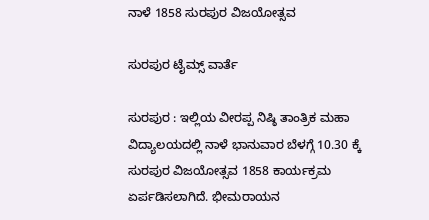ನಾಳೆ 1858 ಸುರಪುರ ವಿಜಯೋತ್ಸವ

ಸುರಪುರ ಟೈಮ್ಸ್ ವಾರ್ತೆ

ಸುರಪುರ : ಇಲ್ಲಿಯ ವೀರಪ್ಪ ನಿಷ್ಠಿ ತಾಂತ್ರಿಕ ಮಹಾ ವಿದ್ಯಾಲಯದಲ್ಲಿ ನಾಳೆ ಭಾನುವಾರ ಬೆಳಗ್ಗೆ 10.30 ಕ್ಕೆ ಸುರಪುರ ವಿಜಯೋತ್ಸವ 1858 ಕಾರ್ಯಕ್ರಮ ಏರ್ಪಡಿಸಲಾಗಿದೆ. ಭೀಮರಾಯನ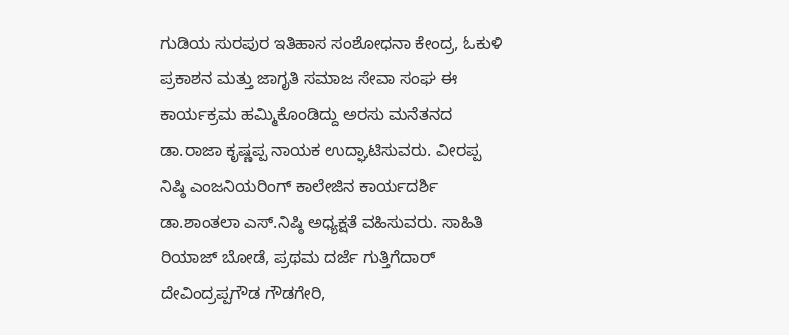ಗುಡಿಯ ಸುರಪುರ ಇತಿಹಾಸ ಸಂಶೋಧನಾ ಕೇಂದ್ರ, ಓಕುಳಿ ಪ್ರಕಾಶನ ಮತ್ತು ಜಾಗೃತಿ ಸಮಾಜ ಸೇವಾ ಸಂಘ ಈ ಕಾರ್ಯಕ್ರಮ ಹಮ್ಮಿಕೊಂಡಿದ್ದು ಅರಸು ಮನೆತನದ ಡಾ.ರಾಜಾ ಕೃಷ್ಣಪ್ಪ ನಾಯಕ ಉದ್ಘಾಟಿಸುವರು. ವೀರಪ್ಪ ನಿಷ್ಠಿ ಎಂಜನಿಯರಿಂಗ್ ಕಾಲೇಜಿನ ಕಾರ್ಯದರ್ಶಿ ಡಾ.ಶಾಂತಲಾ ಎಸ್.ನಿಷ್ಠಿ ಅಧ್ಯಕ್ಷತೆ ವಹಿಸುವರು. ಸಾಹಿತಿ ರಿಯಾಜ್ ಬೋಡೆ, ಪ್ರಥಮ ದರ್ಜೆ ಗುತ್ತಿಗೆದಾರ್ ದೇವಿಂದ್ರಪ್ಪಗೌಡ ಗೌಡಗೇರಿ,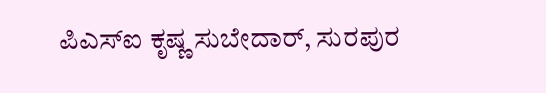ಪಿಎಸ್‌ಐ ಕೃಷ್ಣ ಸುಬೇದಾರ್, ಸುರಪುರ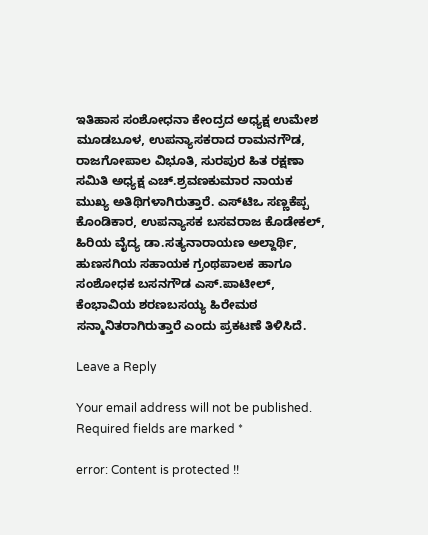ಇತಿಹಾಸ ಸಂಶೋಧನಾ ಕೇಂದ್ರದ ಅಧ್ಯಕ್ಷ ಉಮೇಶ ಮೂಡಬೂಳ, ಉಪನ್ಯಾಸಕರಾದ ರಾಮನಗೌಡ, ರಾಜಗೋಪಾಲ ವಿಭೂತಿ, ಸುರಪುರ ಹಿತ ರಕ್ಷಣಾ ಸಮಿತಿ ಅಧ್ಯಕ್ಷ ಎಚ್.ಶ್ರವಣಕುಮಾರ ನಾಯಕ ಮುಖ್ಯ ಅತಿಥಿಗಳಾಗಿರುತ್ತಾರೆ. ಎಸ್‌ಟಿಒ ಸಣ್ಣಕೆಪ್ಪ ಕೊಂಡಿಕಾರ, ಉಪನ್ಯಾಸಕ ಬಸವರಾಜ ಕೊಡೇಕಲ್, ಹಿರಿಯ ವೈದ್ಯ ಡಾ.ಸತ್ಯನಾರಾಯಣ ಅಲ್ದಾರ್ಥಿ, ಹುಣಸಗಿಯ ಸಹಾಯಕ ಗ್ರಂಥಪಾಲಕ ಹಾಗೂ ಸಂಶೋಧಕ ಬಸನಗೌಡ ಎಸ್.ಪಾಟೀಲ್, ಕೆಂಭಾವಿಯ ಶರಣಬಸಯ್ಯ ಹಿರೇಮಠ ಸನ್ಮಾನಿತರಾಗಿರುತ್ತಾರೆ ಎಂದು ಪ್ರಕಟಣೆ ತಿಳಿಸಿದೆ.

Leave a Reply

Your email address will not be published. Required fields are marked *

error: Content is protected !!